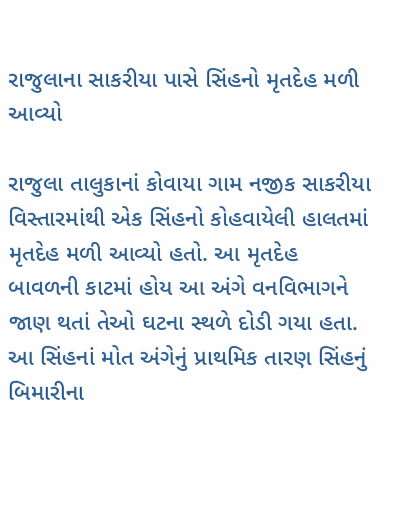રાજુલાના સાકરીયા પાસે સિંહનો મૃતદેહ મળી આવ્યો

રાજુલા તાલુકાનાં કોવાયા ગામ નજીક સાકરીયા વિસ્તારમાંથી એક સિંહનો કોહવાયેલી હાલતમાં મૃતદેહ મળી આવ્યો હતો. આ મૃતદેહ બાવળની કાટમાં હોય આ અંગે વનવિભાગને જાણ થતાં તેઓ ઘટના સ્થળે દોડી ગયા હતા. આ સિંહનાં મોત અંગેનું પ્રાથમિક તારણ સિંહનું બિમારીના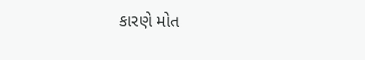કારણે મોત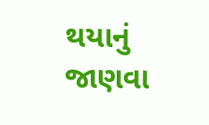થયાનું જાણવા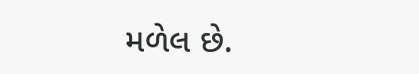મળેલ છે.